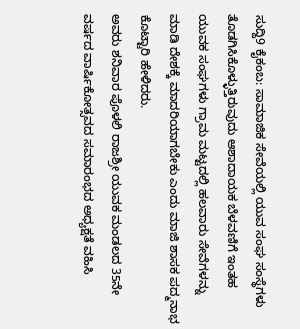ಸುದ್ದಿ9 ಕೈಕಂಬ: ಸಾಮಾಜಿಕ ಸೇವೆಯಲ್ಲಿ ಯುವ ಸಂಘ ಸಂಸ್ಥೆಗಳು ತೊಡಗಿಸಿಕೊಳ್ಳುತ್ತಿರುವುದು ಆಶಾದಾಯಕ ಬೆಳವಣಿಗೆ ಇಂತಹ ಯುವಕ ಸಂಘಗಳು ಗ್ರಾಮ ಮಟ್ಟದಲ್ಲಿ ಹಲವಾರು ಸೇವೆಗಳನ್ನು ಮಾಡಿ ದೇಶಕ್ಕೆ ಮಾದರಿಯಾಗಬೇಕು ಎಂದು ಮಾಜಿ ಶಾಸಕ ಪದ್ಮನಾಭ ಕೊಟ್ಟಾರಿ ಹೇಳಿದರು.
ಅವರು ಶನಿವಾರ ಪೊಳಲಿ ರಾಜಶ್ರೀ ಯುವಕ ಮಂಡಲದ 35ನೇ ವರ್ಷದ ವಾರ್ಷಿಕೋತ್ಸವದ ಸಮಾರಂಭದ ಅಧ್ಯಕ್ಷತೆ ವಹಿಸಿ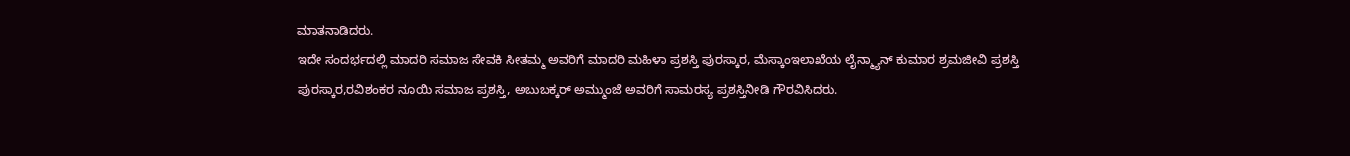ಮಾತನಾಡಿದರು.
ಇದೇ ಸಂದರ್ಭದಲ್ಲಿ ಮಾದರಿ ಸಮಾಜ ಸೇವಕಿ ಸೀತಮ್ಮ ಅವರಿಗೆ ಮಾದರಿ ಮಹಿಳಾ ಪ್ರಶಸ್ತಿ ಪುರಸ್ಕಾರ, ಮೆಸ್ಕಾಂಇಲಾಖೆಯ ಲೈನ್ಮ್ಯಾನ್ ಕುಮಾರ ಶ್ರಮಜೀವಿ ಪ್ರಶಸ್ತಿ ಪುರಸ್ಕಾರ,ರವಿಶಂಕರ ನೂಯಿ ಸಮಾಜ ಪ್ರಶಸ್ತಿ, ಅಬುಬಕ್ಕರ್ ಅಮ್ಮುಂಜೆ ಅವರಿಗೆ ಸಾಮರಸ್ಯ ಪ್ರಶಸ್ತಿನೀಡಿ ಗೌರವಿಸಿದರು.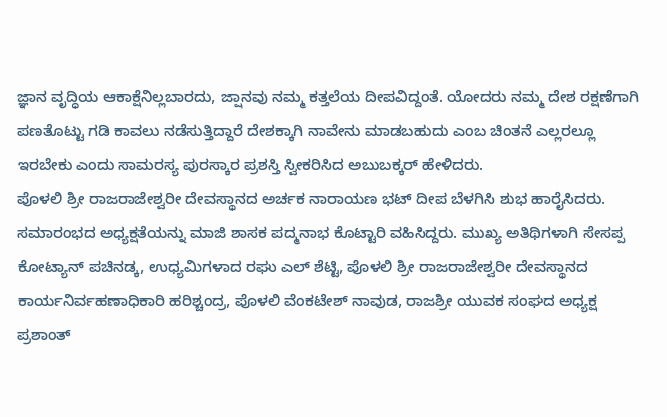ಜ್ಞಾನ ವೃದ್ಧಿಯ ಆಕಾಕ್ಷೆನಿಲ್ಲಬಾರದು, ಜ್ಷಾನವು ನಮ್ಮ ಕತ್ತಲೆಯ ದೀಪವಿದ್ದಂತೆ. ಯೋದರು ನಮ್ಮ ದೇಶ ರಕ್ಷಣೆಗಾಗಿ ಪಣತೊಟ್ಟು ಗಡಿ ಕಾವಲು ನಡೆಸುತ್ತಿದ್ದಾರೆ ದೇಶಕ್ಕಾಗಿ ನಾವೇನು ಮಾಡಬಹುದು ಎಂಬ ಚಿಂತನೆ ಎಲ್ಲರಲ್ಲೂ ಇರಬೇಕು ಎಂದು ಸಾಮರಸ್ಯ ಪುರಸ್ಕಾರ ಪ್ರಶಸ್ತಿ ಸ್ವೀಕರಿಸಿದ ಅಬುಬಕ್ಕರ್ ಹೇಳಿದರು.
ಪೊಳಲಿ ಶ್ರೀ ರಾಜರಾಜೇಶ್ವರೀ ದೇವಸ್ಥಾನದ ಅರ್ಚಕ ನಾರಾಯಣ ಭಟ್ ದೀಪ ಬೆಳಗಿಸಿ ಶುಭ ಹಾರೈಸಿದರು. ಸಮಾರಂಭದ ಅಧ್ಯಕ್ಷತೆಯನ್ನು ಮಾಜಿ ಶಾಸಕ ಪದ್ಮನಾಭ ಕೊಟ್ಟಾರಿ ವಹಿಸಿದ್ದರು. ಮುಖ್ಯ ಅತಿಥಿಗಳಾಗಿ ಸೇಸಪ್ಪ ಕೋಟ್ಯಾನ್ ಪಚಿನಡ್ಕ, ಉಧ್ಯಮಿಗಳಾದ ರಘು ಎಲ್ ಶೆಟ್ಟಿ, ಪೊಳಲಿ ಶ್ರೀ ರಾಜರಾಜೇಶ್ವರೀ ದೇವಸ್ಥಾನದ ಕಾರ್ಯನಿರ್ವಹಣಾಧಿಕಾರಿ ಹರಿಶ್ಚಂದ್ರ, ಪೊಳಲಿ ವೆಂಕಟೇಶ್ ನಾವುಡ, ರಾಜಶ್ರೀ ಯುವಕ ಸಂಘದ ಅಧ್ಯಕ್ಷ ಪ್ರಶಾಂತ್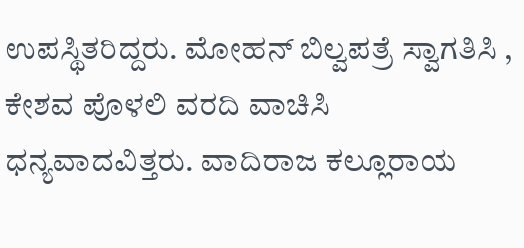ಉಪಸ್ಥಿತರಿದ್ದರು. ಮೋಹನ್ ಬಿಲ್ವಪತ್ರೆ ಸ್ವಾಗತಿಸಿ , ಕೇಶವ ಪೊಳಲಿ ವರದಿ ವಾಚಿಸಿ ಧನ್ಯವಾದವಿತ್ತರು. ವಾದಿರಾಜ ಕಲ್ಲೂರಾಯ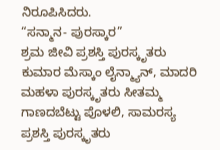ನಿರೂಪಿಸಿದರು.
“ಸನ್ಮಾನ- ಪುರಸ್ಕಾರ”
ಶ್ರಮ ಜೀವಿ ಪ್ರಶಸ್ತಿ ಪುರಸ್ಕೃತರು ಕುಮಾರ ಮೆಸ್ಕಾಂ ಲೈನ್ಮ್ಯಾನ್, ಮಾದರಿ ಮಹಳಾ ಪುರಸ್ಕೃತರು ಸೀತಮ್ಮ ಗಾಣದಬೆಟ್ಟು ಪೊಳಲಿ, ಸಾಮರಸ್ಯ ಪ್ರಶಸ್ತಿ ಪುರಸ್ಕೃತರು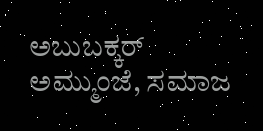ಅಬುಬಕ್ಕರ್ ಅಮ್ಮುಂಜೆ, ಸಮಾಜ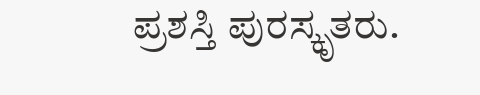ಪ್ರಶಸ್ತಿ ಪುರಸ್ಕೃತರು.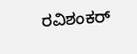ರವಿಶಂಕರ್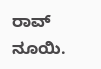ರಾವ್ ನೂಯಿ.